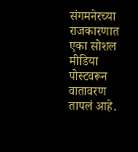संगमनेरच्या राजकारणात एका सोशल मीडिया पोस्टवरून वातावरण तापलं आहे.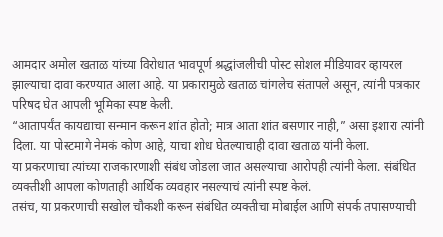आमदार अमोल खताळ यांच्या विरोधात भावपूर्ण श्रद्धांजलीची पोस्ट सोशल मीडियावर व्हायरल झाल्याचा दावा करण्यात आला आहे. या प्रकारामुळे खताळ चांगलेच संतापले असून, त्यांनी पत्रकार परिषद घेत आपली भूमिका स्पष्ट केली.
“आतापर्यंत कायद्याचा सन्मान करून शांत होतो; मात्र आता शांत बसणार नाही,” असा इशारा त्यांनी दिला. या पोस्टमागे नेमकं कोण आहे, याचा शोध घेतल्याचाही दावा खताळ यांनी केला.
या प्रकरणाचा त्यांच्या राजकारणाशी संबंध जोडला जात असल्याचा आरोपही त्यांनी केला. संबंधित व्यक्तीशी आपला कोणताही आर्थिक व्यवहार नसल्याचं त्यांनी स्पष्ट केलं.
तसंच, या प्रकरणाची सखोल चौकशी करून संबंधित व्यक्तीचा मोबाईल आणि संपर्क तपासण्याची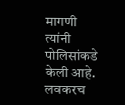मागणी त्यांनी पोलिसांकडे केली आहे.
लवकरच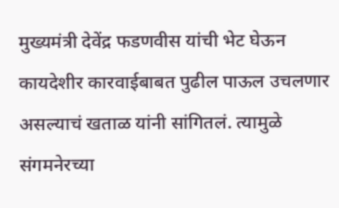मुख्यमंत्री देवेंद्र फडणवीस यांची भेट घेऊन कायदेशीर कारवाईबाबत पुढील पाऊल उचलणार असल्याचं खताळ यांनी सांगितलं. त्यामुळे संगमनेरच्या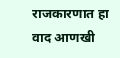राजकारणात हा वाद आणखी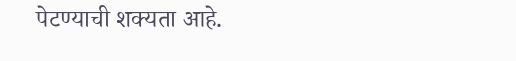पेटण्याची शक्यता आहे.